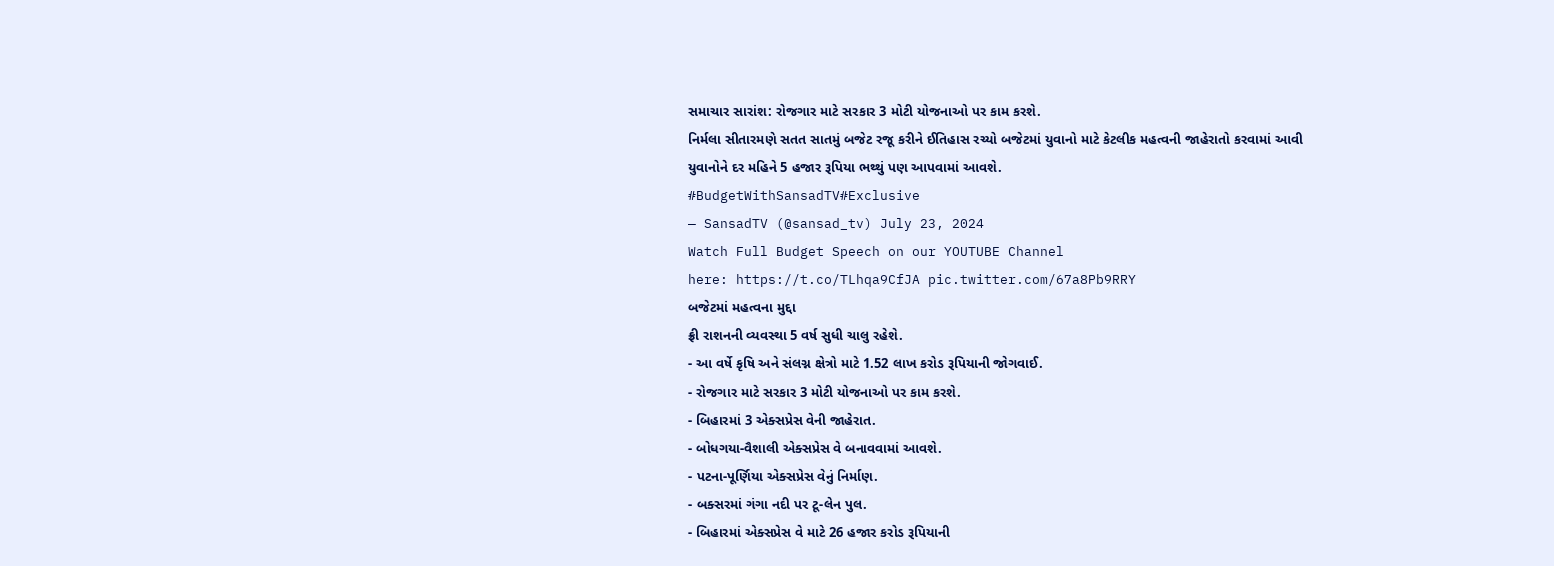સમાચાર સારાંશ: રોજગાર માટે સરકાર 3 મોટી યોજનાઓ પર કામ કરશે.
નિર્મલા સીતારમણે સતત સાતમું બજેટ રજૂ કરીને ઈતિહાસ રચ્યો બજેટમાં યુવાનો માટે કેટલીક મહત્વની જાહેરાતો કરવામાં આવી
યુવાનોને દર મહિને 5 હજાર રૂપિયા ભથ્થું પણ આપવામાં આવશે.
#BudgetWithSansadTV#Exclusive
— SansadTV (@sansad_tv) July 23, 2024
Watch Full Budget Speech on our YOUTUBE Channel
here: https://t.co/TLhqa9CfJA pic.twitter.com/67a8Pb9RRY
બજેટમાં મહત્વના મુદ્દા
ફ્રી રાશનની વ્યવસ્થા 5 વર્ષ સુધી ચાલુ રહેશે.
- આ વર્ષે કૃષિ અને સંલગ્ન ક્ષેત્રો માટે 1.52 લાખ કરોડ રૂપિયાની જોગવાઈ.
- રોજગાર માટે સરકાર 3 મોટી યોજનાઓ પર કામ કરશે.
- બિહારમાં 3 એક્સપ્રેસ વેની જાહેરાત.
- બોધગયા-વૈશાલી એક્સપ્રેસ વે બનાવવામાં આવશે.
- પટના-પૂર્ણિયા એક્સપ્રેસ વેનું નિર્માણ.
- બક્સરમાં ગંગા નદી પર ટૂ-લેન પુલ.
- બિહારમાં એક્સપ્રેસ વે માટે 26 હજાર કરોડ રૂપિયાની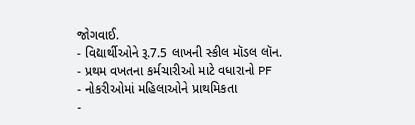જોગવાઈ.
- વિદ્યાર્થીઓને રૂ.7.5 લાખની સ્કીલ મૉડલ લૉન.
- પ્રથમ વખતના કર્મચારીઓ માટે વધારાનો PF
- નોકરીઓમાં મહિલાઓને પ્રાથમિકતા
-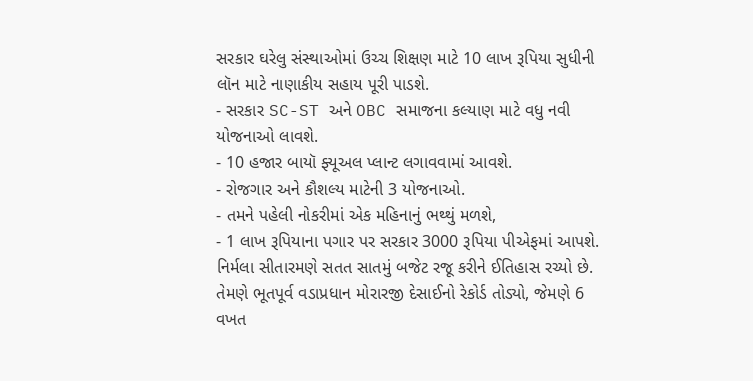સરકાર ઘરેલુ સંસ્થાઓમાં ઉચ્ચ શિક્ષણ માટે 10 લાખ રૂપિયા સુધીની લૉન માટે નાણાકીય સહાય પૂરી પાડશે.
- સરકાર SC-ST અને OBC સમાજના કલ્યાણ માટે વધુ નવી યોજનાઓ લાવશે.
- 10 હજાર બાયૉ ફ્યૂઅલ પ્લાન્ટ લગાવવામાં આવશે.
- રોજગાર અને કૌશલ્ય માટેની 3 યોજનાઓ.
- તમને પહેલી નોકરીમાં એક મહિનાનું ભથ્થું મળશે,
- 1 લાખ રૂપિયાના પગાર પર સરકાર 3000 રૂપિયા પીએફમાં આપશે.
નિર્મલા સીતારમણે સતત સાતમું બજેટ રજૂ કરીને ઈતિહાસ રચ્યો છે. તેમણે ભૂતપૂર્વ વડાપ્રધાન મોરારજી દેસાઈનો રેકોર્ડ તોડ્યો, જેમણે 6 વખત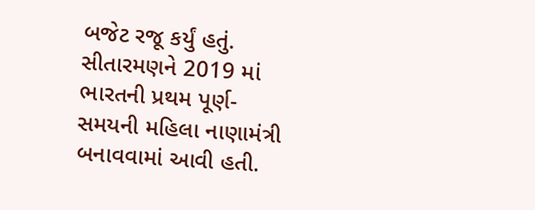બજેટ રજૂ કર્યું હતું.
સીતારમણને 2019 માં ભારતની પ્રથમ પૂર્ણ-સમયની મહિલા નાણામંત્રી બનાવવામાં આવી હતી.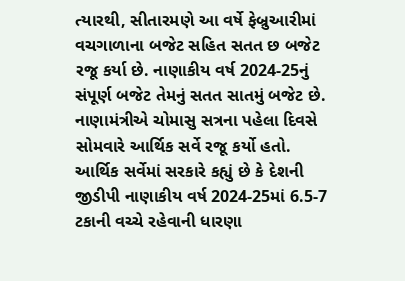ત્યારથી, સીતારમણે આ વર્ષે ફેબ્રુઆરીમાં વચગાળાના બજેટ સહિત સતત છ બજેટ રજૂ કર્યા છે. નાણાકીય વર્ષ 2024-25નું સંપૂર્ણ બજેટ તેમનું સતત સાતમું બજેટ છે. નાણામંત્રીએ ચોમાસુ સત્રના પહેલા દિવસે સોમવારે આર્થિક સર્વે રજૂ કર્યો હતો. આર્થિક સર્વેમાં સરકારે કહ્યું છે કે દેશની જીડીપી નાણાકીય વર્ષ 2024-25માં 6.5-7 ટકાની વચ્ચે રહેવાની ધારણા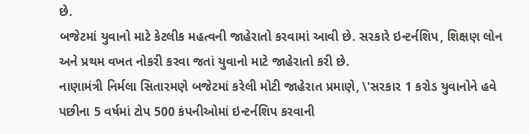છે.
બજેટમાં યુવાનો માટે કેટલીક મહત્વની જાહેરાતો કરવામાં આવી છે. સરકારે ઇન્ટર્નશિપ, શિક્ષણ લોન અને પ્રથમ વખત નોકરી કરવા જતાં યુવાનો માટે જાહેરાતો કરી છે.
નાણામંત્રી નિર્મલા સિતારમણે બજેટમાં કરેલી મોટી જાહેરાત પ્રમાણે, \'સરકાર 1 કરોડ યુવાનોને હવે પછીના 5 વર્ષમાં ટોપ 500 કંપનીઓમાં ઇન્ટર્નશિપ કરવાની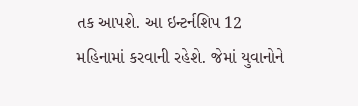તક આપશે. આ ઇન્ટર્નશિપ 12 મહિનામાં કરવાની રહેશે. જેમાં યુવાનોને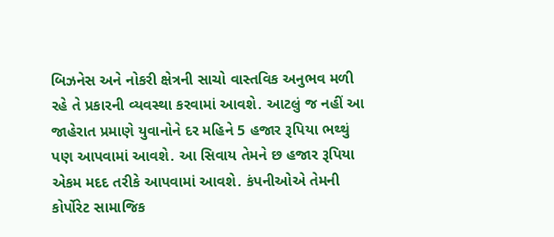બિઝનેસ અને નોકરી ક્ષેત્રની સાચો વાસ્તવિક અનુભવ મળી રહે તે પ્રકારની વ્યવસ્થા કરવામાં આવશે. આટલું જ નહીં આ જાહેરાત પ્રમાણે યુવાનોને દર મહિને 5 હજાર રૂપિયા ભથ્થું પણ આપવામાં આવશે. આ સિવાય તેમને છ હજાર રૂપિયા એકમ મદદ તરીકે આપવામાં આવશે. કંપનીઓએ તેમની કોર્પોરેટ સામાજિક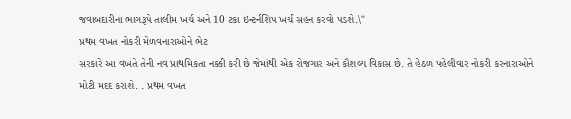જવાબદારીના ભાગરૂપે તાલીમ ખર્ચ અને 10 ટકા ઇન્ટર્નશિપ ખર્ચ સહન કરવો પડશે.\"
પ્રથમ વખત નોકરી મેળવનારાઓને ભેટ
સરકારે આ વખતે તેની નવ પ્રાથમિકતા નક્કી કરી છે જેમાંથી એક રોજગાર અને કૌશલ્ય વિકાસ છે. તે હેઠળ પહેલીવાર નોકરી કરનારાઓને મોટી મદદ કરાશે. . પ્રથમ વખત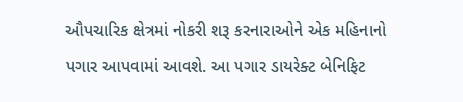ઔપચારિક ક્ષેત્રમાં નોકરી શરૂ કરનારાઓને એક મહિનાનો પગાર આપવામાં આવશે. આ પગાર ડાયરેક્ટ બેનિફિટ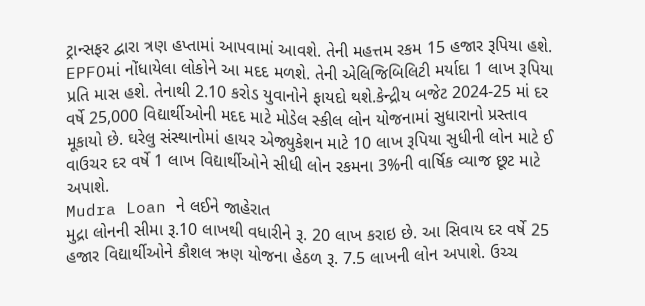ટ્રાન્સફર દ્વારા ત્રણ હપ્તામાં આપવામાં આવશે. તેની મહત્તમ રકમ 15 હજાર રૂપિયા હશે. EPFOમાં નોંધાયેલા લોકોને આ મદદ મળશે. તેની એલિજિબિલિટી મર્યાદા 1 લાખ રૂપિયા પ્રતિ માસ હશે. તેનાથી 2.10 કરોડ યુવાનોને ફાયદો થશે.કેન્દ્રીય બજેટ 2024-25 માં દર વર્ષે 25,000 વિદ્યાર્થીઓની મદદ માટે મોડેલ સ્કીલ લોન યોજનામાં સુધારાનો પ્રસ્તાવ મૂકાયો છે. ઘરેલુ સંસ્થાનોમાં હાયર એજ્યુકેશન માટે 10 લાખ રૂપિયા સુધીની લોન માટે ઈ વાઉચર દર વર્ષે 1 લાખ વિદ્યાર્થીઓને સીધી લોન રકમના 3%ની વાર્ષિક વ્યાજ છૂટ માટે અપાશે.
Mudra Loan ને લઈને જાહેરાત
મુદ્રા લોનની સીમા રૂ.10 લાખથી વધારીને રૂ. 20 લાખ કરાઇ છે. આ સિવાય દર વર્ષે 25 હજાર વિદ્યાર્થીઓને કૌશલ ઋણ યોજના હેઠળ રૂ. 7.5 લાખની લોન અપાશે. ઉચ્ચ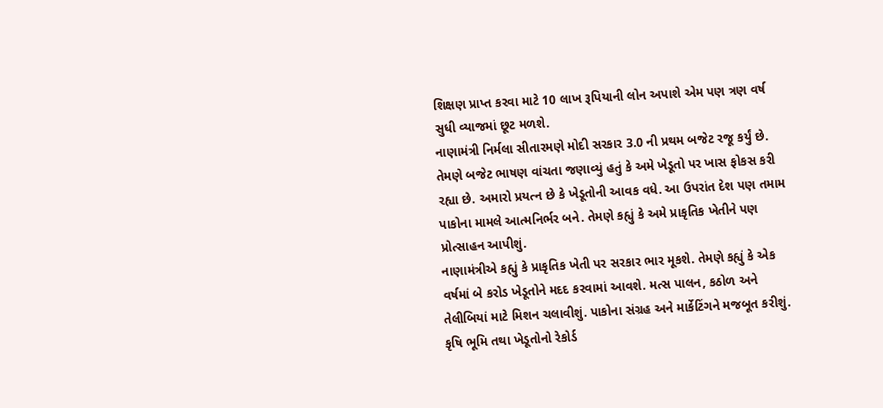શિક્ષણ પ્રાપ્ત કરવા માટે 10 લાખ રૂપિયાની લોન અપાશે એમ પણ ત્રણ વર્ષ સુધી વ્યાજમાં છૂટ મળશે.
નાણામંત્રી નિર્મલા સીતારમણે મોદી સરકાર 3.0 ની પ્રથમ બજેટ રજૂ કર્યું છે. તેમણે બજેટ ભાષણ વાંચતા જણાવ્યું હતું કે અમે ખેડૂતો પર ખાસ ફોકસ કરી રહ્યા છે. અમારો પ્રયત્ન છે કે ખેડૂતોની આવક વધે. આ ઉપરાંત દેશ પણ તમામ પાકોના મામલે આત્મનિર્ભર બને. તેમણે કહ્યું કે અમે પ્રાકૃતિક ખેતીને પણ પ્રોત્સાહન આપીશું.
નાણામંત્રીએ કહ્યું કે પ્રાકૃતિક ખેતી પર સરકાર ભાર મૂકશે. તેમણે કહ્યું કે એક વર્ષમાં બે કરોડ ખેડૂતોને મદદ કરવામાં આવશે. મત્સ પાલન, કઠોળ અને તેલીબિયાં માટે મિશન ચલાવીશું. પાકોના સંગ્રહ અને માર્કેટિંગને મજબૂત કરીશું. કૃષિ ભૂમિ તથા ખેડૂતોનો રેકોર્ડ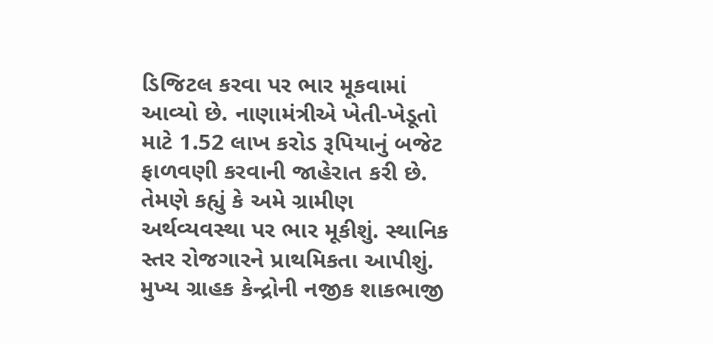ડિજિટલ કરવા પર ભાર મૂકવામાં આવ્યો છે. નાણામંત્રીએ ખેતી-ખેડૂતો માટે 1.52 લાખ કરોડ રૂપિયાનું બજેટ ફાળવણી કરવાની જાહેરાત કરી છે.
તેમણે કહ્યું કે અમે ગ્રામીણ અર્થવ્યવસ્થા પર ભાર મૂકીશું. સ્થાનિક સ્તર રોજગારને પ્રાથમિકતા આપીશું. મુખ્ય ગ્રાહક કેન્દ્રોની નજીક શાકભાજી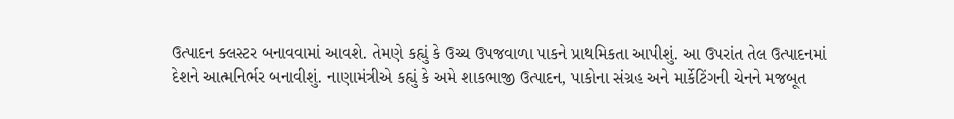ઉત્પાદન ક્લસ્ટર બનાવવામાં આવશે. તેમણે કહ્યું કે ઉચ્ચ ઉપજવાળા પાકને પ્રાથમિકતા આપીશું. આ ઉપરાંત તેલ ઉત્પાદનમાં દેશને આત્મનિર્ભર બનાવીશું. નાણામંત્રીએ કહ્યું કે અમે શાકભાજી ઉત્પાદન, પાકોના સંગ્રહ અને માર્કેટિંગની ચેનને મજબૂત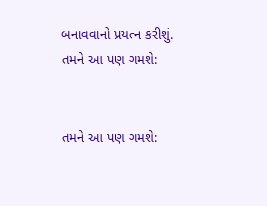બનાવવાનો પ્રયત્ન કરીશું.
તમને આ પણ ગમશે:


તમને આ પણ ગમશે: